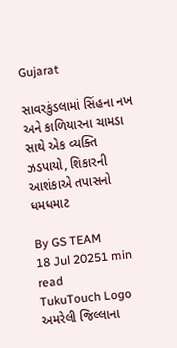Gujarat

સાવરકુંડલામાં સિંહના નખ અને કાળિયારના ચામડા સાથે એક વ્યક્તિ ઝડપાયો, શિકારની આશંકાએ તપાસનો ધમધમાટ

By GS TEAM
18 Jul 20251 min read
TukuTouch Logo
અમરેલી જિલ્લાના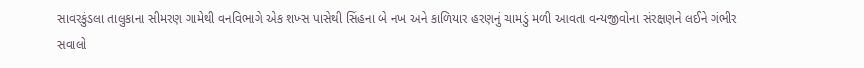સાવરકુંડલા તાલુકાના સીમરણ ગામેથી વનવિભાગે એક શખ્સ પાસેથી સિંહના બે નખ અને કાળિયાર હરણનું ચામડું મળી આવતા વન્યજીવોના સંરક્ષણને લઈને ગંભીર સવાલો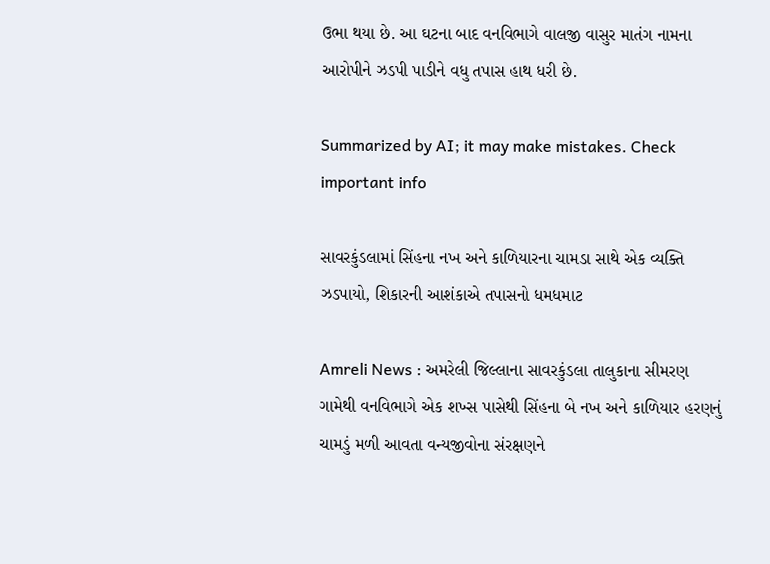ઉભા થયા છે. આ ઘટના બાદ વનવિભાગે વાલજી વાસુર માતંગ નામના આરોપીને ઝડપી પાડીને વધુ તપાસ હાથ ધરી છે.

Summarized by AI; it may make mistakes. Check important info

સાવરકુંડલામાં સિંહના નખ અને કાળિયારના ચામડા સાથે એક વ્યક્તિ ઝડપાયો, શિકારની આશંકાએ તપાસનો ધમધમાટ

Amreli News : અમરેલી જિલ્લાના સાવરકુંડલા તાલુકાના સીમરણ ગામેથી વનવિભાગે એક શખ્સ પાસેથી સિંહના બે નખ અને કાળિયાર હરણનું ચામડું મળી આવતા વન્યજીવોના સંરક્ષણને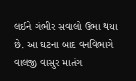લઈને ગંભીર સવાલો ઉભા થયા છે. આ ઘટના બાદ વનવિભાગે વાલજી વાસુર માતંગ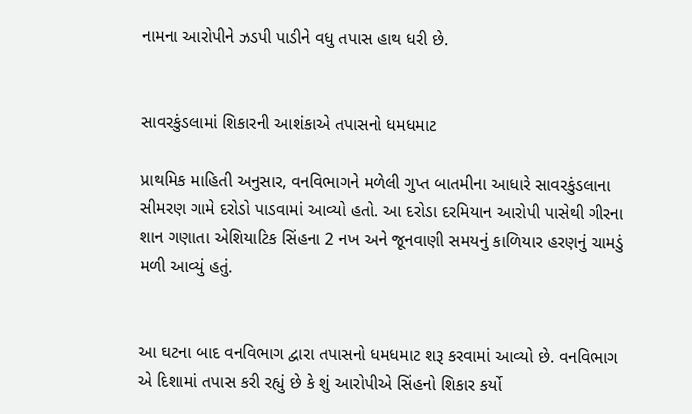નામના આરોપીને ઝડપી પાડીને વધુ તપાસ હાથ ધરી છે.


સાવરકુંડલામાં શિકારની આશંકાએ તપાસનો ધમધમાટ

પ્રાથમિક માહિતી અનુસાર, વનવિભાગને મળેલી ગુપ્ત બાતમીના આધારે સાવરકુંડલાના સીમરણ ગામે દરોડો પાડવામાં આવ્યો હતો. આ દરોડા દરમિયાન આરોપી પાસેથી ગીરના શાન ગણાતા એશિયાટિક સિંહના 2 નખ અને જૂનવાણી સમયનું કાળિયાર હરણનું ચામડું મળી આવ્યું હતું.


આ ઘટના બાદ વનવિભાગ દ્વારા તપાસનો ધમધમાટ શરૂ કરવામાં આવ્યો છે. વનવિભાગ એ દિશામાં તપાસ કરી રહ્યું છે કે શું આરોપીએ સિંહનો શિકાર કર્યો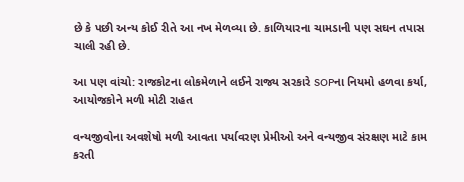છે કે પછી અન્ય કોઈ રીતે આ નખ મેળવ્યા છે. કાળિયારના ચામડાની પણ સઘન તપાસ ચાલી રહી છે.

આ પણ વાંચો: રાજકોટના લોકમેળાને લઈને રાજ્ય સરકારે SOPના નિયમો હળવા કર્યા, આયોજકોને મળી મોટી રાહત

વન્યજીવોના અવશેષો મળી આવતા પર્યાવરણ પ્રેમીઓ અને વન્યજીવ સંરક્ષણ માટે કામ કરતી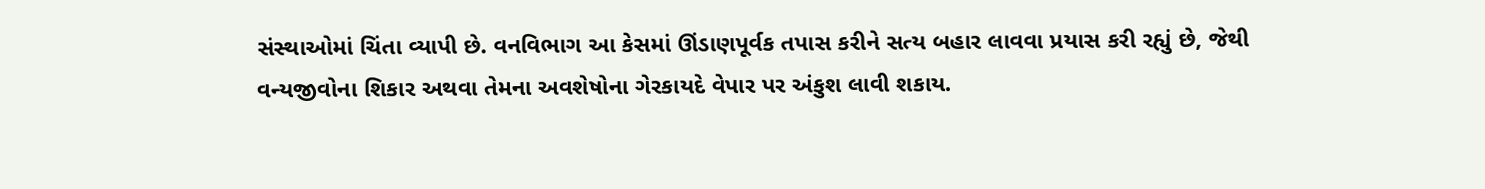સંસ્થાઓમાં ચિંતા વ્યાપી છે. વનવિભાગ આ કેસમાં ઊંડાણપૂર્વક તપાસ કરીને સત્ય બહાર લાવવા પ્રયાસ કરી રહ્યું છે, જેથી વન્યજીવોના શિકાર અથવા તેમના અવશેષોના ગેરકાયદે વેપાર પર અંકુશ લાવી શકાય.